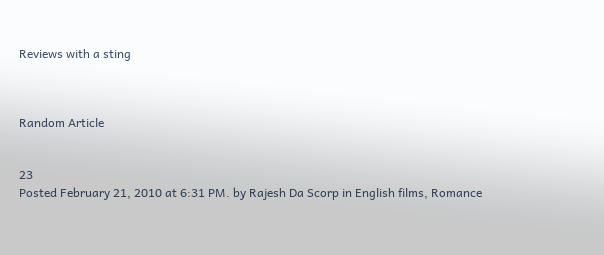Reviews with a sting



Random Article


23
Posted February 21, 2010 at 6:31 PM. by Rajesh Da Scorp in English films, Romance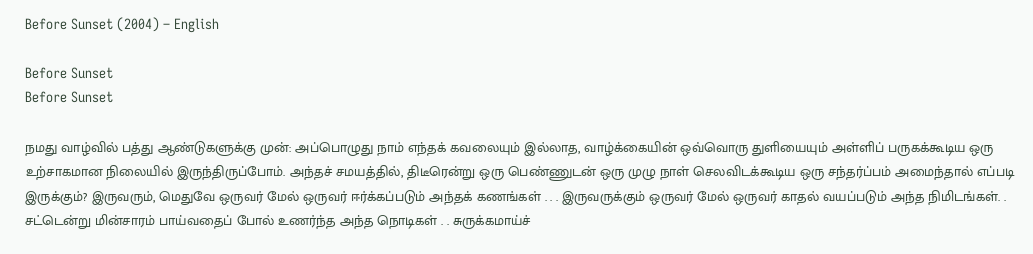Before Sunset (2004) – English

Before Sunset
Before Sunset

நமது வாழ்வில் பத்து ஆண்டுகளுக்கு முன்: அப்பொழுது நாம் எந்தக் கவலையும் இல்லாத, வாழ்க்கையின் ஒவ்வொரு துளியையும் அள்ளிப் பருகக்கூடிய ஒரு உற்சாகமான நிலையில் இருந்திருப்போம். அந்தச் சமயத்தில், திடீரென்று ஒரு பெண்ணுடன் ஒரு முழு நாள் செலவிடக்கூடிய ஒரு சந்தர்ப்பம் அமைந்தால் எப்படி இருக்கும்? இருவரும், மெதுவே ஒருவர் மேல் ஒருவர் ஈர்க்கப்படும் அந்தக் கணங்கள் . . . இருவருக்கும் ஒருவர் மேல் ஒருவர் காதல் வயப்படும் அந்த நிமிடங்கள். . சட்டென்று மின்சாரம் பாய்வதைப் போல் உணர்ந்த அந்த நொடிகள் . . சுருக்கமாய்ச்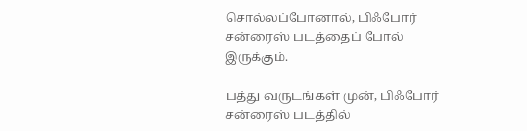சொல்லப்போனால், பிஃபோர் சன்ரைஸ் படத்தைப் போல் இருக்கும்.

பத்து வருடங்கள் முன், பிஃபோர் சன்ரைஸ் படத்தில்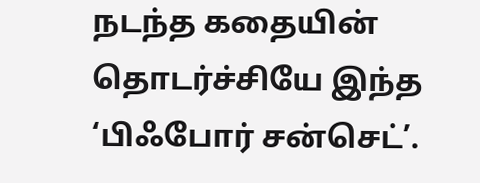நடந்த கதையின் தொடர்ச்சியே இந்த ‘பிஃபோர் சன்செட்’.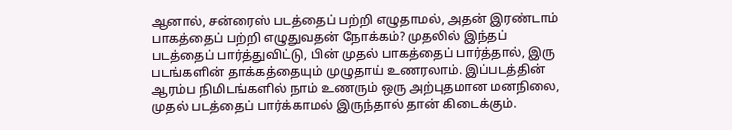ஆனால், சன்ரைஸ் படத்தைப் பற்றி எழுதாமல், அதன் இரண்டாம் பாகத்தைப் பற்றி எழுதுவதன் நோக்கம்? முதலில் இந்தப் படத்தைப் பார்த்துவிட்டு, பின் முதல் பாகத்தைப் பார்த்தால், இரு படங்களின் தாக்கத்தையும் முழுதாய் உணரலாம். இப்படத்தின் ஆரம்ப நிமிடங்களில் நாம் உணரும் ஒரு அற்புதமான மனநிலை, முதல் படத்தைப் பார்க்காமல் இருந்தால் தான் கிடைக்கும்.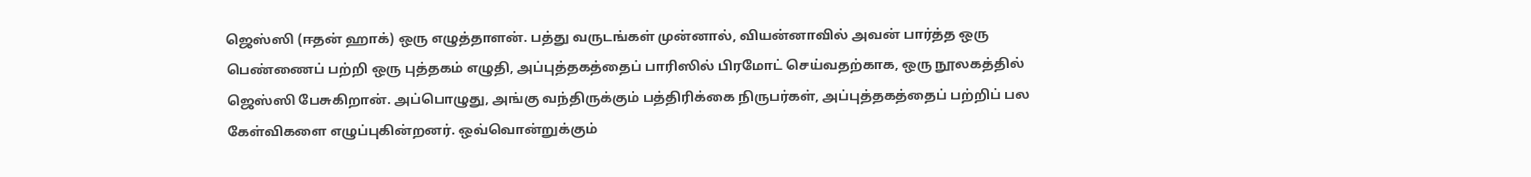ஜெஸ்ஸி (ஈதன் ஹாக்) ஒரு எழுத்தாளன். பத்து வருடங்கள் முன்னால், வியன்னாவில் அவன் பார்த்த ஒரு பெண்ணைப் பற்றி ஒரு புத்தகம் எழுதி, அப்புத்தகத்தைப் பாரிஸில் பிரமோட் செய்வதற்காக, ஒரு நூலகத்தில் ஜெஸ்ஸி பேசுகிறான். அப்பொழுது, அங்கு வந்திருக்கும் பத்திரிக்கை நிருபர்கள், அப்புத்தகத்தைப் பற்றிப் பல கேள்விகளை எழுப்புகின்றனர். ஒவ்வொன்றுக்கும்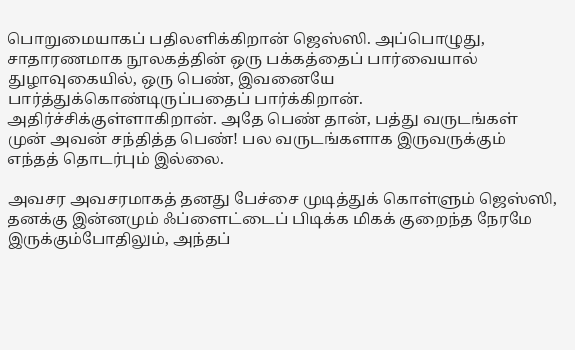பொறுமையாகப் பதிலளிக்கிறான் ஜெஸ்ஸி. அப்பொழுது, சாதாரணமாக நூலகத்தின் ஒரு பக்கத்தைப் பார்வையால் துழாவுகையில், ஒரு பெண், இவனையே பார்த்துக்கொண்டிருப்பதைப் பார்க்கிறான். அதிர்ச்சிக்குள்ளாகிறான். அதே பெண் தான், பத்து வருடங்கள் முன் அவன் சந்தித்த பெண்! பல வருடங்களாக இருவருக்கும் எந்தத் தொடர்பும் இல்லை.

அவசர அவசரமாகத் தனது பேச்சை முடித்துக் கொள்ளும் ஜெஸ்ஸி, தனக்கு இன்னமும் ஃப்ளைட்டைப் பிடிக்க மிகக் குறைந்த நேரமே இருக்கும்போதிலும், அந்தப்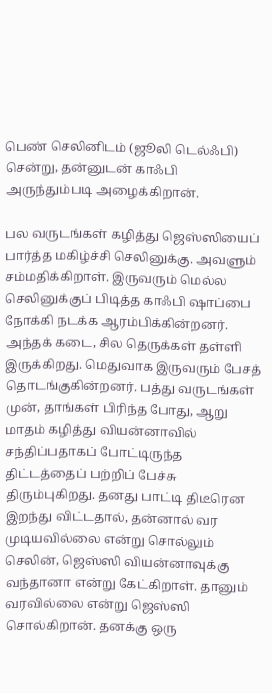பெண் செலினிடம் (ஜூலி டெல்ஃபி) சென்று, தன்னுடன் காஃபி அருந்தும்படி அழைக்கிறான்.

பல வருடங்கள் கழித்து ஜெஸ்ஸியைப் பார்த்த மகிழ்ச்சி செலினுக்கு. அவளும் சம்மதிக்கிறாள். இருவரும் மெல்ல செலினுக்குப் பிடித்த காஃபி ஷாப்பை நோக்கி நடக்க ஆரம்பிக்கின்றனர். அந்தக் கடை, சில தெருக்கள் தள்ளி இருக்கிறது. மெதுவாக இருவரும் பேசத் தொடங்குகின்றனர். பத்து வருடங்கள் முன், தாங்கள் பிரிந்த போது, ஆறு மாதம் கழித்து வியன்னாவில் சந்திப்பதாகப் போட்டிருந்த திட்டத்தைப் பற்றிப் பேச்சு திரும்புகிறது. தனது பாட்டி திடீரென இறந்து விட்டதால், தன்னால் வர முடியவில்லை என்று சொல்லும் செலின், ஜெஸ்ஸி வியன்னாவுக்கு வந்தானா என்று கேட்கிறாள். தானும் வரவில்லை என்று ஜெஸ்ஸி சொல்கிறான். தனக்கு ஒரு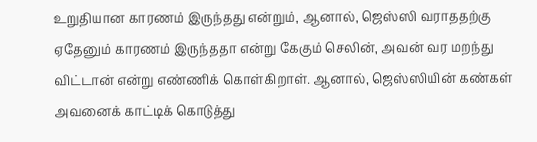உறுதியான காரணம் இருந்தது என்றும், ஆனால், ஜெஸ்ஸி வராததற்கு ஏதேனும் காரணம் இருந்ததா என்று கேகும் செலின், அவன் வர மறந்து விட்டான் என்று எண்ணிக் கொள்கிறாள். ஆனால், ஜெஸ்ஸியின் கண்கள் அவனைக் காட்டிக் கொடுத்து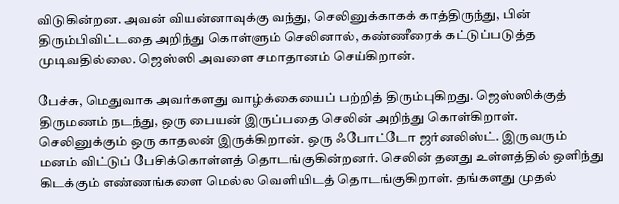விடுகின்றன. அவன் வியன்னாவுக்கு வந்து, செலினுக்காகக் காத்திருந்து, பின் திரும்பிவிட்டதை அறிந்து கொள்ளும் செலினால், கண்ணீரைக் கட்டுப்படுத்த முடிவதில்லை. ஜெஸ்ஸி அவளை சமாதானம் செய்கிறான்.

பேச்சு, மெதுவாக அவர்களது வாழ்க்கையைப் பற்றித் திரும்புகிறது. ஜெஸ்ஸிக்குத் திருமணம் நடந்து, ஒரு பையன் இருப்பதை செலின் அறிந்து கொள்கிறாள். செலினுக்கும் ஒரு காதலன் இருக்கிறான். ஒரு ஃபோட்டோ ஜர்னலிஸ்ட். இருவரும் மனம் விட்டுப் பேசிக்கொள்ளத் தொடங்குகின்றனர். செலின் தனது உள்ளத்தில் ஒளிந்து கிடக்கும் எண்ணங்களை மெல்ல வெளியிடத் தொடங்குகிறாள். தங்களது முதல்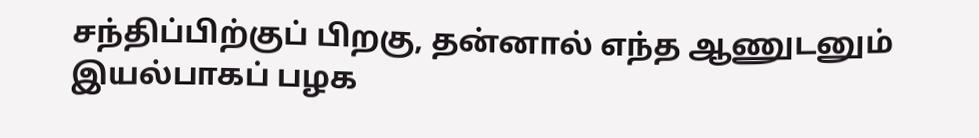சந்திப்பிற்குப் பிறகு, தன்னால் எந்த ஆணுடனும் இயல்பாகப் பழக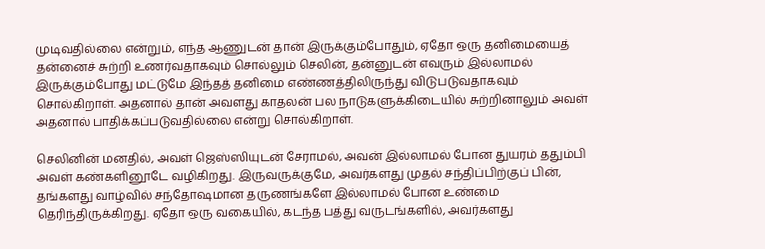முடிவதில்லை என்றும், எந்த ஆணுடன் தான் இருக்கும்போதும், ஏதோ ஒரு தனிமையைத் தன்னைச் சுற்றி உணர்வதாகவும் சொல்லும் செலின், தன்னுடன் எவரும் இல்லாமல் இருக்கும்போது மட்டுமே இந்தத் தனிமை எண்ணத்திலிருந்து விடுபடுவதாகவும் சொல்கிறாள். அதனால் தான் அவளது காதலன் பல நாடுகளுக்கிடையில் சுற்றினாலும் அவள் அதனால் பாதிக்கப்படுவதில்லை என்று சொல்கிறாள்.

செலினின் மனதில், அவள் ஜெஸ்ஸியுடன் சேராமல், அவன் இல்லாமல் போன துயரம் ததும்பி அவள் கண்களினூடே வழிகிறது. இருவருக்குமே, அவர்களது முதல் சந்திப்பிற்குப் பின், தங்களது வாழ்வில் சந்தோஷமான தருணங்களே இல்லாமல் போன உண்மை தெரிந்திருக்கிறது. ஏதோ ஒரு வகையில், கடந்த பத்து வருடங்களில், அவர்களது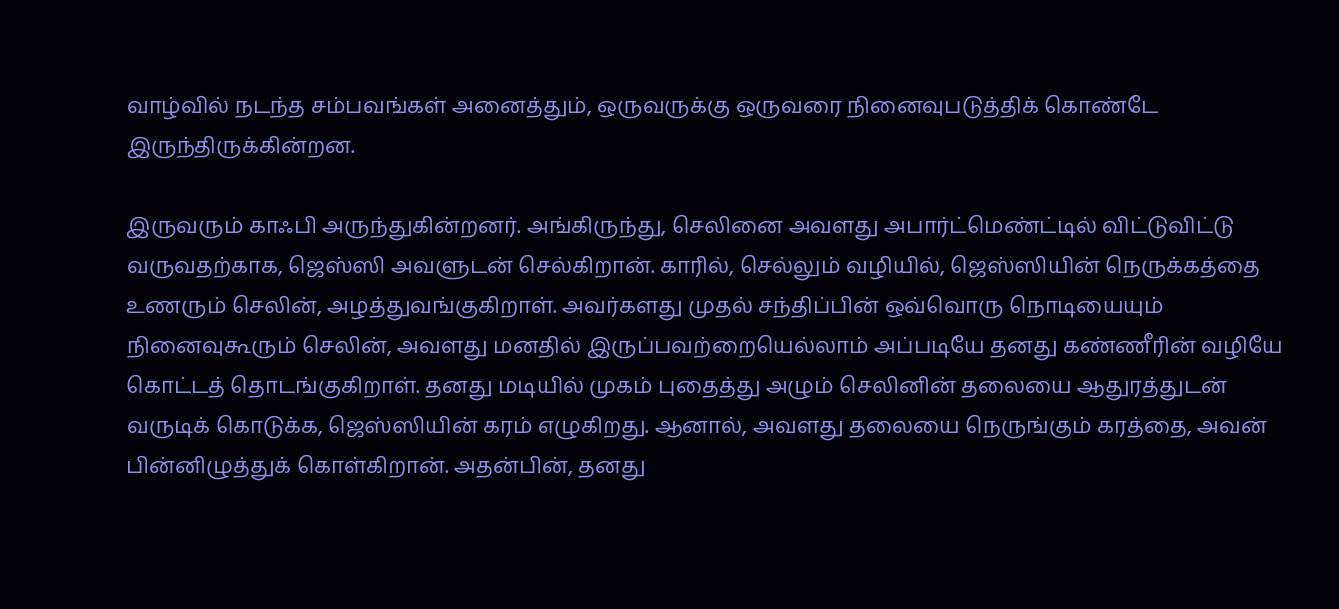வாழ்வில் நடந்த சம்பவங்கள் அனைத்தும், ஒருவருக்கு ஒருவரை நினைவுபடுத்திக் கொண்டே இருந்திருக்கின்றன.

இருவரும் காஃபி அருந்துகின்றனர். அங்கிருந்து, செலினை அவளது அபார்ட்மெண்ட்டில் விட்டுவிட்டு வருவதற்காக, ஜெஸ்ஸி அவளுடன் செல்கிறான். காரில், செல்லும் வழியில், ஜெஸ்ஸியின் நெருக்கத்தை உணரும் செலின், அழத்துவங்குகிறாள். அவர்களது முதல் சந்திப்பின் ஒவ்வொரு நொடியையும் நினைவுகூரும் செலின், அவளது மனதில் இருப்பவற்றையெல்லாம் அப்படியே தனது கண்ணீரின் வழியே கொட்டத் தொடங்குகிறாள். தனது மடியில் முகம் புதைத்து அழும் செலினின் தலையை ஆதுரத்துடன் வருடிக் கொடுக்க, ஜெஸ்ஸியின் கரம் எழுகிறது. ஆனால், அவளது தலையை நெருங்கும் கரத்தை, அவன் பின்னிழுத்துக் கொள்கிறான். அதன்பின், தனது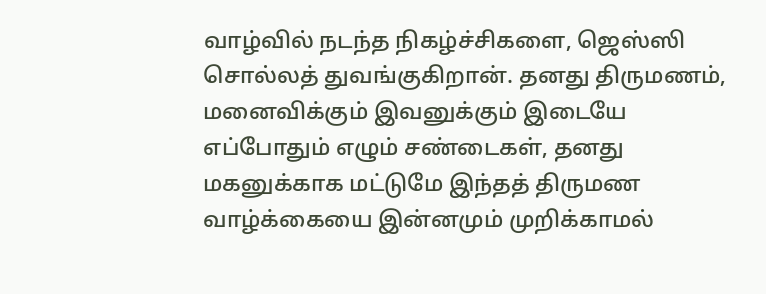வாழ்வில் நடந்த நிகழ்ச்சிகளை, ஜெஸ்ஸி சொல்லத் துவங்குகிறான். தனது திருமணம், மனைவிக்கும் இவனுக்கும் இடையே எப்போதும் எழும் சண்டைகள், தனது மகனுக்காக மட்டுமே இந்தத் திருமண வாழ்க்கையை இன்னமும் முறிக்காமல்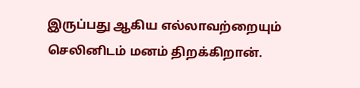இருப்பது ஆகிய எல்லாவற்றையும் செலினிடம் மனம் திறக்கிறான்.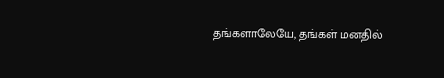தங்களாலேயே, தங்கள் மனதில்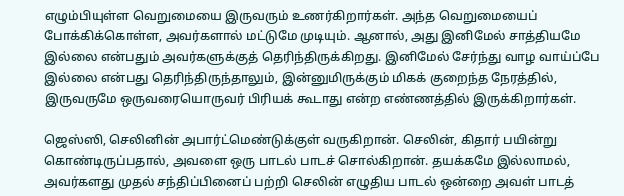எழும்பியுள்ள வெறுமையை இருவரும் உணர்கிறார்கள். அந்த வெறுமையைப் போக்கிக்கொள்ள, அவர்களால் மட்டுமே முடியும். ஆனால், அது இனிமேல் சாத்தியமே இல்லை என்பதும் அவர்களுக்குத் தெரிந்திருக்கிறது. இனிமேல் சேர்ந்து வாழ வாய்ப்பே இல்லை என்பது தெரிந்திருந்தாலும், இன்னுமிருக்கும் மிகக் குறைந்த நேரத்தில், இருவருமே ஒருவரையொருவர் பிரியக் கூடாது என்ற எண்ணத்தில் இருக்கிறார்கள்.

ஜெஸ்ஸி, செலினின் அபார்ட்மெண்டுக்குள் வருகிறான். செலின், கிதார் பயின்று கொண்டிருப்பதால், அவளை ஒரு பாடல் பாடச் சொல்கிறான். தயக்கமே இல்லாமல், அவர்களது முதல் சந்திப்பினைப் பற்றி செலின் எழுதிய பாடல் ஒன்றை அவள் பாடத்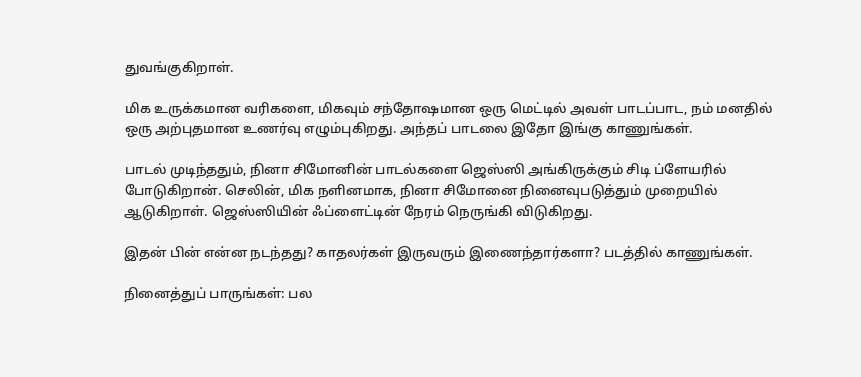துவங்குகிறாள்.

மிக உருக்கமான வரிகளை, மிகவும் சந்தோஷமான ஒரு மெட்டில் அவள் பாடப்பாட, நம் மனதில் ஒரு அற்புதமான உணர்வு எழும்புகிறது. அந்தப் பாடலை இதோ இங்கு காணுங்கள்.

பாடல் முடிந்ததும், நினா சிமோனின் பாடல்களை ஜெஸ்ஸி அங்கிருக்கும் சிடி ப்ளேயரில் போடுகிறான். செலின், மிக நளினமாக, நினா சிமோனை நினைவுபடுத்தும் முறையில் ஆடுகிறாள். ஜெஸ்ஸியின் ஃப்ளைட்டின் நேரம் நெருங்கி விடுகிறது.

இதன் பின் என்ன நடந்தது? காதலர்கள் இருவரும் இணைந்தார்களா? படத்தில் காணுங்கள்.

நினைத்துப் பாருங்கள்: பல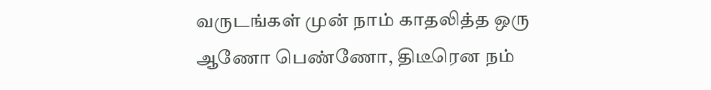வருடங்கள் முன் நாம் காதலித்த ஒரு ஆணோ பெண்ணோ, திடீரென நம்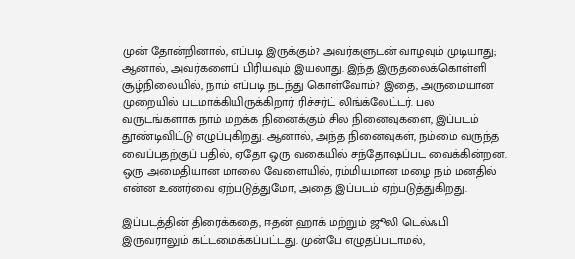முன் தோன்றினால், எப்படி இருக்கும்? அவர்களுடன் வாழவும் முடியாது; ஆனால், அவர்களைப் பிரியவும் இயலாது. இந்த இருதலைக்கொள்ளி சூழ்நிலையில், நாம் எப்படி நடந்து கொள்வோம்? இதை, அருமையான முறையில் படமாக்கியிருக்கிறார் ரிச்சர்ட் லிங்க்லேட்டர். பல வருடங்களாக நாம் மறக்க நினைக்கும் சில நினைவுகளை, இப்படம் தூண்டிவிட்டு எழுப்புகிறது. ஆனால், அந்த நினைவுகள், நம்மை வருந்த வைப்பதற்குப் பதில், ஏதோ ஒரு வகையில் சந்தோஷப்பட வைக்கின்றன. ஒரு அமைதியான மாலை வேளையில், ரம்மியமான மழை நம் மனதில் என்ன உணர்வை ஏற்படுத்துமோ, அதை இப்படம் ஏற்படுத்துகிறது.

இப்படத்தின் திரைக்கதை, ஈதன் ஹாக் மற்றும் ஜூலி டெல்ஃபி இருவராலும் கட்டமைக்கப்பட்டது. முன்பே எழுதப்படாமல்,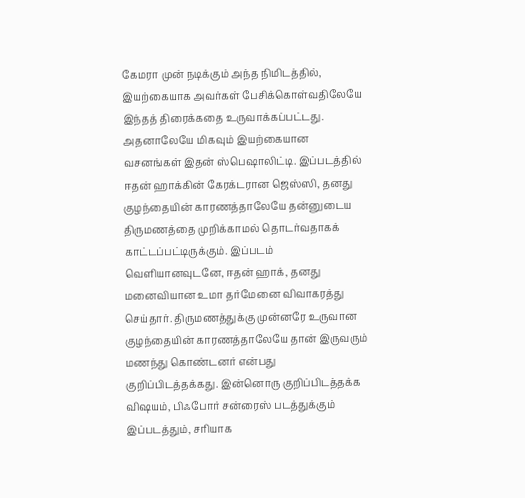கேமரா முன் நடிக்கும் அந்த நிமிடத்தில், இயற்கையாக அவர்கள் பேசிக்கொள்வதிலேயே இந்தத் திரைக்கதை உருவாக்கப்பட்டது. அதனாலேயே மிகவும் இயற்கையான வசனங்கள் இதன் ஸ்பெஷாலிட்டி. இப்படத்தில் ஈதன் ஹாக்கின் கேரக்டரான ஜெஸ்ஸி, தனது குழந்தையின் காரணத்தாலேயே தன்னுடைய திருமணத்தை முறிக்காமல் தொடர்வதாகக் காட்டப்பட்டிருக்கும். இப்படம் வெளியானவுடனே, ஈதன் ஹாக், தனது மனைவியான உமா தர்மேனை விவாகரத்து செய்தார். திருமணத்துக்கு முன்னரே உருவான குழந்தையின் காரணத்தாலேயே தான் இருவரும் மணந்து கொண்டனர் என்பது குறிப்பிடத்தக்கது. இன்னொரு குறிப்பிடத்தக்க விஷயம், பிஃபோர் சன்ரைஸ் படத்துக்கும் இப்படத்தும், சரியாக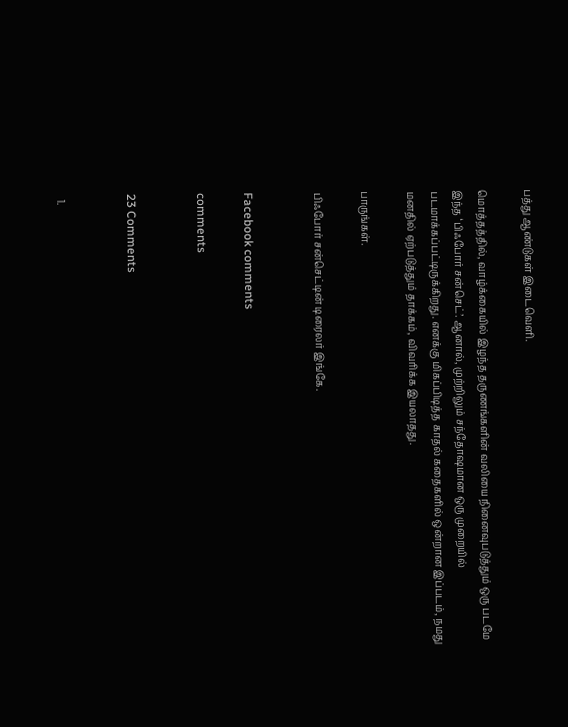பத்து ஆண்டுகள் இடைவெளி.

மொத்தத்தில், வாழ்க்கையில் இழந்த தருணங்களின் வலியை நினைவுபடுத்தும் ஒரு படமே இந்த ‘பிஃபோர் சன்செட்’. ஆனால், முற்றிலும் சந்தோஷமான ஒரு முறையில் படமாக்கப்பட்டிருக்கிறது. எனக்கு மிகப்பிடித்த காதல் கதைகளில் ஒன்றான இப்படம், நமது மனதில் ஏற்படுத்தும் தாக்கம், விவரிக்க இயலாதது.

பாருங்கள்.

பிஃபோர் சன்செட்டின் டிரைலர் இங்கே.


Facebook comments

comments


23 Comments


  1.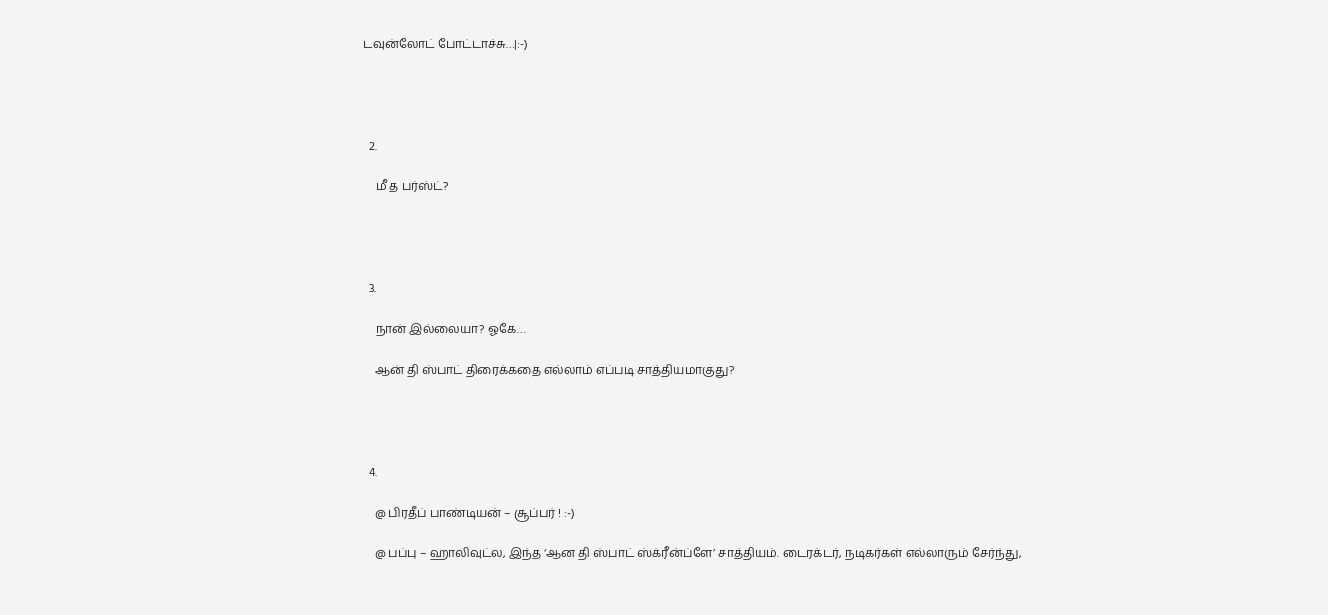டவுன்லோட் போட்டாச்சு…|:-)




  2.

    மீ த பர்ஸ்ட்?




  3.

    நான் இல்லையா? ஓகே…

    ஆன் தி ஸ்பாட் திரைக்கதை எல்லாம் எப்படி சாத்தியமாகுது?




  4.

    @ பிரதீப் பாண்டியன் – சூப்பர் ! :-)

    @ பப்பு – ஹாலிவுட்ல, இந்த ‘ஆன தி ஸ்பாட் ஸ்க்ரீன்ப்ளே’ சாத்தியம். டைரக்டர், நடிகர்கள் எல்லாரும் சேர்ந்து,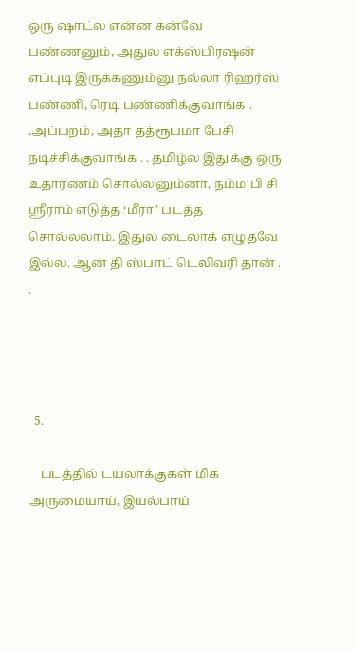ஒரு ஷாட்ல என்ன கன்வே பண்ணனும், அதுல எக்ஸ்பிரஷன் எப்புடி இருக்கணும்னு நல்லா ரிஹர்ஸ் பண்ணி, ரெடி பண்ணிக்குவாங்க . .அப்பறம், அதா தத்ரூபமா பேசி நடிச்சிக்குவாங்க . . தமிழ்ல இதுக்கு ஒரு உதாரணம் சொல்லனும்னா, நம்ம பி சி ஸ்ரீராம் எடுத்த ‘மீரா’ படத்த சொல்லலாம். இதுல டைலாக் எழுதவே இல்ல. ஆன தி ஸ்பாட் டெலிவரி தான் . .




  5.

    படத்தில் டயலாக்குகள் மிக அருமையாய், இயல்பாய்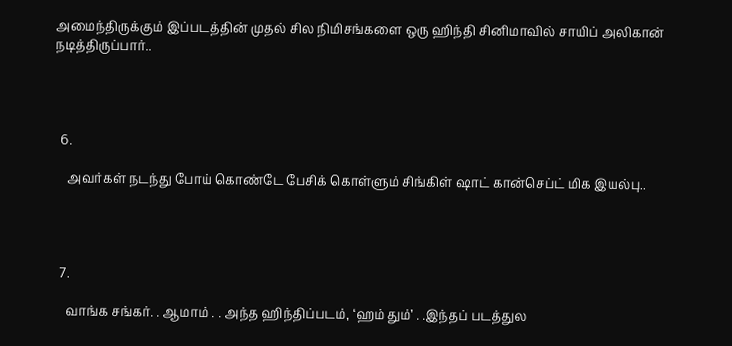அமைந்திருக்கும் இப்படத்தின் முதல் சில நிமிசங்களை ஒரு ஹிந்தி சினிமாவில் சாயிப் அலிகான் நடித்திருப்பார்..




  6.

    அவர்கள் நடந்து போய் கொண்டே பேசிக் கொள்ளும் சிங்கிள் ஷாட் கான்செப்ட் மிக இயல்பு..




  7.

    வாங்க சங்கர். . ஆமாம் . . அந்த ஹிந்திப்படம், ‘ஹம் தும்’ . .இந்தப் படத்துல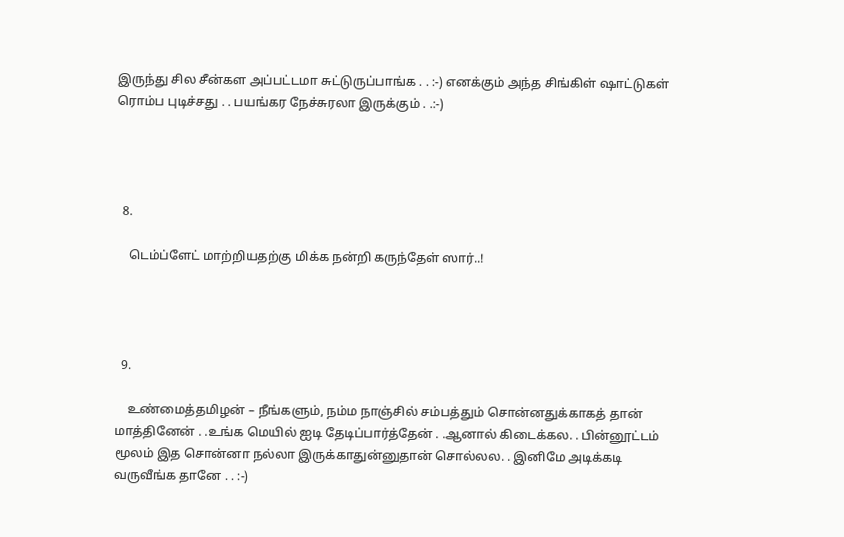இருந்து சில சீன்கள அப்பட்டமா சுட்டுருப்பாங்க . . :-) எனக்கும் அந்த சிங்கிள் ஷாட்டுகள் ரொம்ப புடிச்சது . . பயங்கர நேச்சுரலா இருக்கும் . .:-)




  8.

    டெம்ப்ளேட் மாற்றியதற்கு மிக்க நன்றி கருந்தேள் ஸார்..!




  9.

    உண்மைத்தமிழன் – நீங்களும், நம்ம நாஞ்சில் சம்பத்தும் சொன்னதுக்காகத் தான் மாத்தினேன் . .உங்க மெயில் ஐடி தேடிப்பார்த்தேன் . .ஆனால் கிடைக்கல. . பின்னூட்டம் மூலம் இத சொன்னா நல்லா இருக்காதுன்னுதான் சொல்லல. . இனிமே அடிக்கடி வருவீங்க தானே . . :-)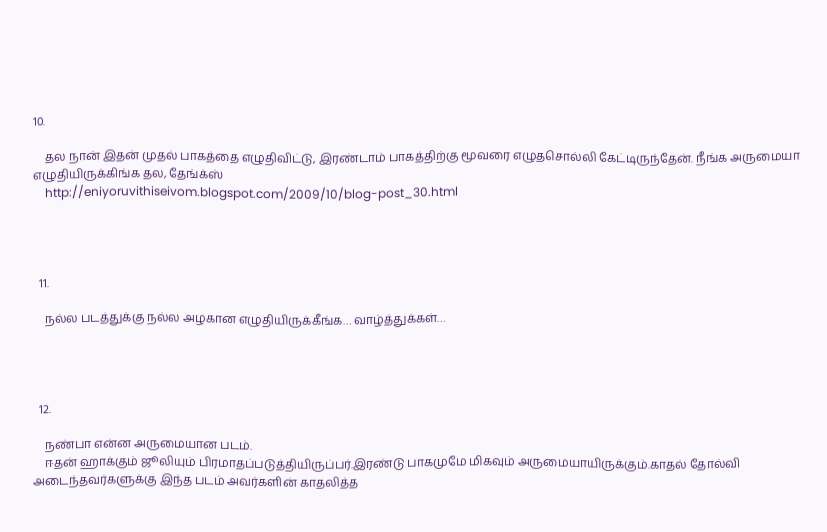10.

    தல நான் இதன் முதல் பாகத்தை எழுதிவிட்டு, இரண்டாம் பாகத்திற்கு மூவரை எழுதசொல்லி கேட்டிருந்தேன். நீங்க அருமையா எழுதியிருக்கிங்க தல, தேங்க்ஸ்
    http://eniyoruvithiseivom.blogspot.com/2009/10/blog-post_30.html




  11.

    நல்ல படத்துக்கு நல்ல அழகான எழுதியிருக்கீங்க… வாழ்த்துக்கள்…




  12.

    நண்பா என்ன அருமையான படம்.
    ஈதன் ஹாக்கும் ஜூலியும் பிரமாதப்படுத்தியிருப்பர்.இரண்டு பாகமுமே மிகவும் அருமையாயிருக்கும்.காதல் தோல்வி அடைந்தவர்களுக்கு இந்த படம் அவர்களின் காதலித்த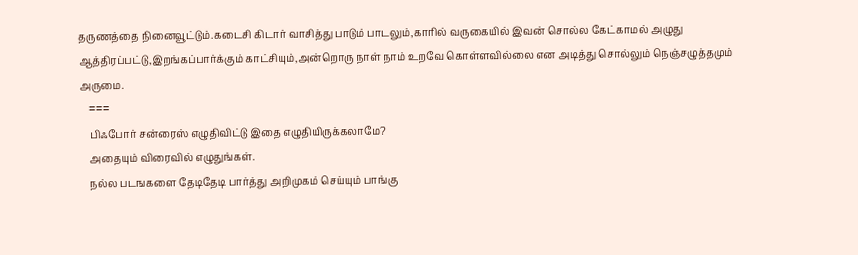தருணத்தை நினைவூட்டும்.கடைசி கிடார் வாசித்து பாடும் பாடலும்,காரில் வருகையில் இவன் சொல்ல கேட்காமல் அழுது ஆத்திரப்பட்டு,இறங்கப்பார்க்கும் காட்சியும்,அன்றொரு நாள் நாம் உறவே கொள்ளவில்லை என அடித்து சொல்லும் நெஞ்சழுத்தமும் அருமை.
    ===
    பிஃபோர் சன்ரைஸ் எழுதிவிட்டு இதை எழுதியிருக்கலாமே?
    அதையும் விரைவில் எழுதுங்கள்.
    நல்ல படஙகளை தேடிதேடி பார்த்து அறிமுகம் செய்யும் பாங்கு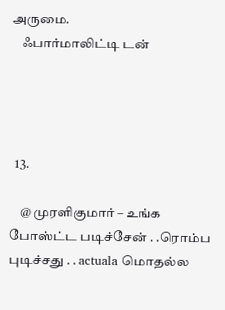அருமை.
    ஃபார்மாலிட்டி டன்




  13.

    @ முரளிகுமார் – உங்க போஸ்ட்ட படிச்சேன் . .ரொம்ப புடிச்சது . . actuala மொதல்ல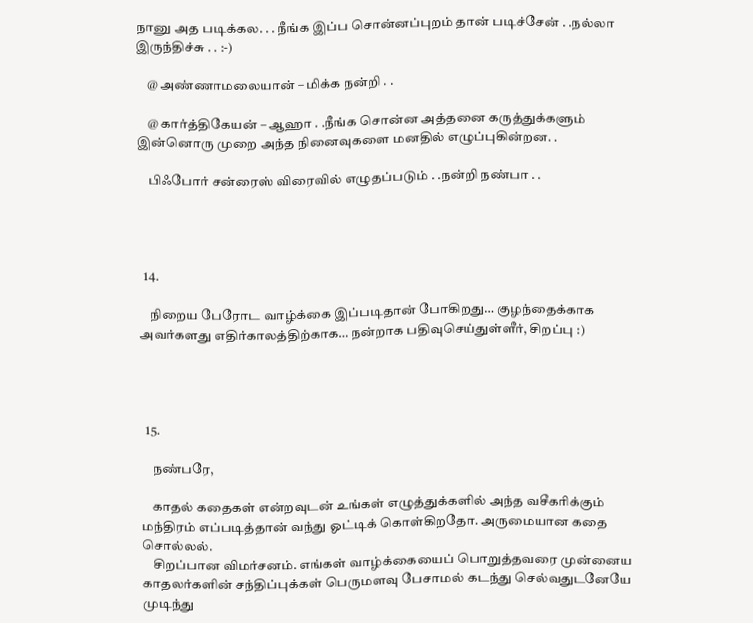நானு அத படிக்கல. . . நீங்க இப்ப சொன்னப்புறம் தான் படிச்சேன் . .நல்லா இருந்திச்சு . . :-)

    @ அண்ணாமலையான் – மிக்க நன்றி . .

    @ கார்த்திகேயன் – ஆஹா . .நீங்க சொன்ன அத்தனை கருத்துக்களும் இன்னொரு முறை அந்த நினைவுகளை மனதில் எழுப்புகின்றன. .

    பிஃபோர் சன்ரைஸ் விரைவில் எழுதப்படும் . .நன்றி நண்பா . .




  14.

    நிறைய பேரோட வாழ்க்கை இப்படிதான் போகிறது… குழந்தைக்காக அவர்களது எதிர்காலத்திற்காக… நன்றாக பதிவுசெய்துள்ளீர், சிறப்பு :)




  15.

    நண்பரே,

    காதல் கதைகள் என்றவுடன் உங்கள் எழுத்துக்களில் அந்த வசீகரிக்கும் மந்திரம் எப்படித்தான் வந்து ஓட்டிக் கொள்கிறதோ. அருமையான கதை சொல்லல்.
    சிறப்பான விமர்சனம். எங்கள் வாழ்க்கையைப் பொறுத்தவரை முன்னைய காதலர்களின் சந்திப்புக்கள் பெருமளவு பேசாமல் கடந்து செல்வதுடனேயே முடிந்து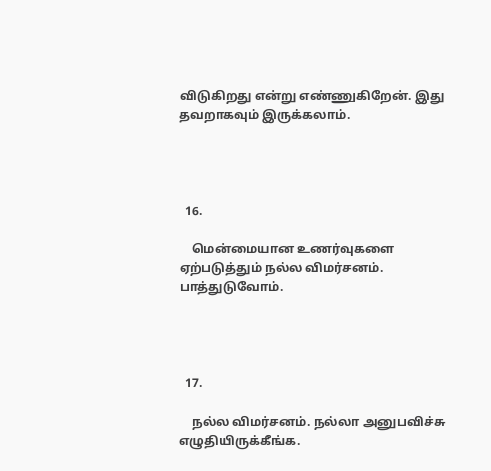விடுகிறது என்று எண்ணுகிறேன். இது தவறாகவும் இருக்கலாம்.




  16.

    மென்மையான உணர்வுகளை ஏற்படுத்தும் நல்ல விமர்சனம். பாத்துடுவோம்.




  17.

    நல்ல விமர்சனம். நல்லா அனுபவிச்சு எழுதியிருக்கீங்க.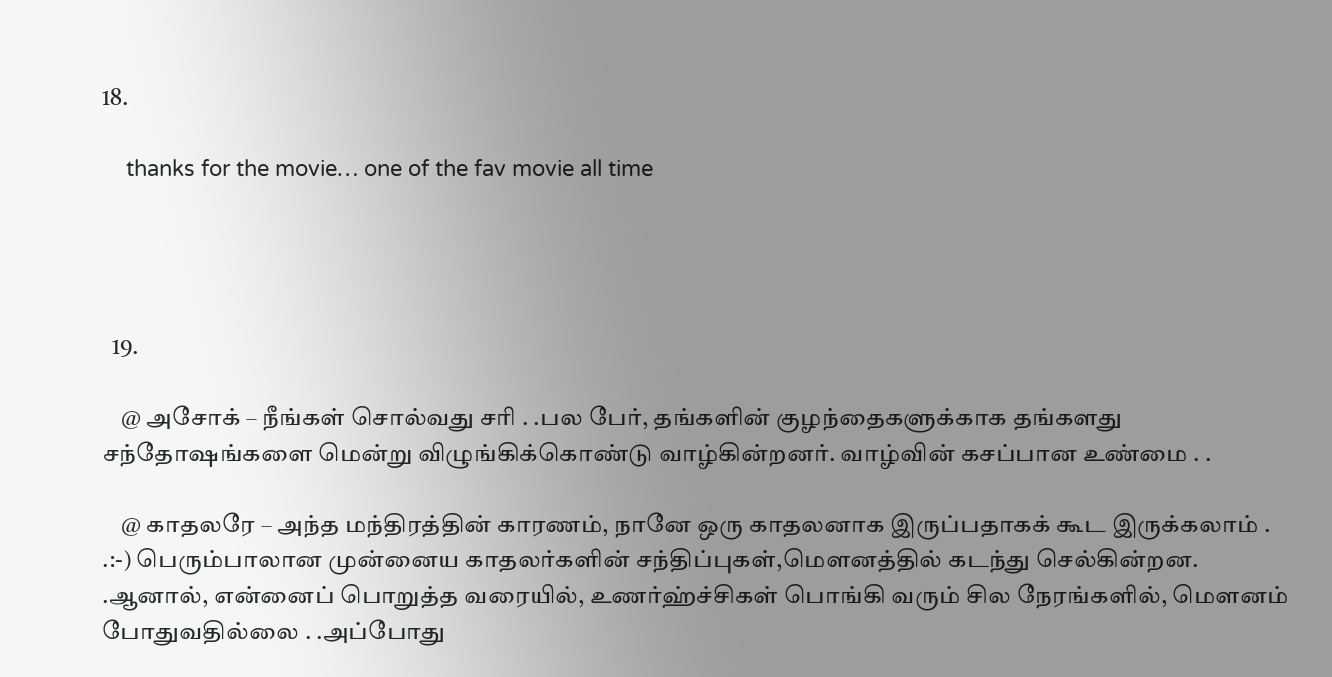18.

    thanks for the movie… one of the fav movie all time




  19.

    @ அசோக் – நீங்கள் சொல்வது சரி . .பல பேர், தங்களின் குழந்தைகளுக்காக தங்களது சந்தோஷங்களை மென்று விழுங்கிக்கொண்டு வாழ்கின்றனர். வாழ்வின் கசப்பான உண்மை . .

    @ காதலரே – அந்த மந்திரத்தின் காரணம், நானே ஒரு காதலனாக இருப்பதாகக் கூட இருக்கலாம் . .:-) பெரும்பாலான முன்னைய காதலர்களின் சந்திப்புகள்,மௌனத்தில் கடந்து செல்கின்றன. .ஆனால், என்னைப் பொறுத்த வரையில், உணர்ஹ்ச்சிகள் பொங்கி வரும் சில நேரங்களில், மௌனம் போதுவதில்லை . .அப்போது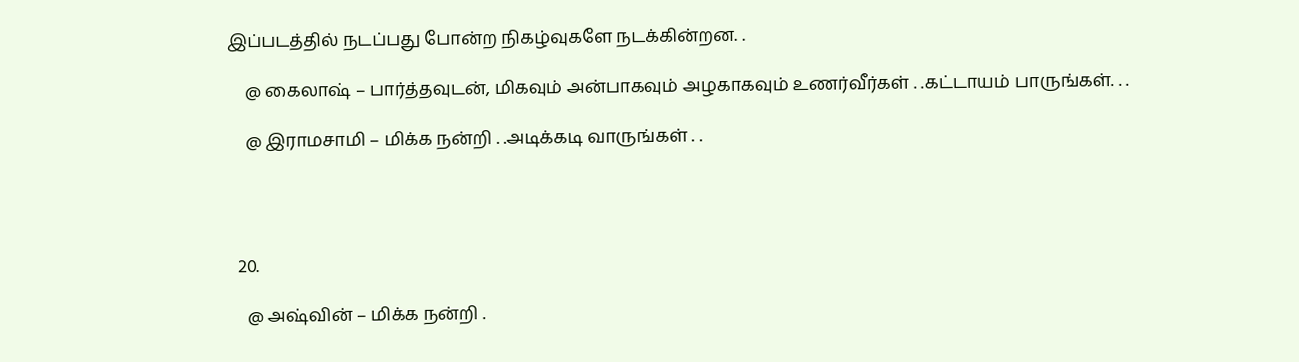இப்படத்தில் நடப்பது போன்ற நிகழ்வுகளே நடக்கின்றன. .

    @ கைலாஷ் – பார்த்தவுடன், மிகவும் அன்பாகவும் அழகாகவும் உணர்வீர்கள் . .கட்டாயம் பாருங்கள். . .

    @ இராமசாமி – மிக்க நன்றி . .அடிக்கடி வாருங்கள் . .




  20.

    @ அஷ்வின் – மிக்க நன்றி .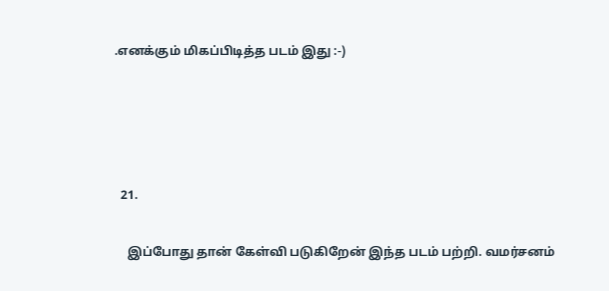.எனக்கும் மிகப்பிடித்த படம் இது :-)




  21.

    இப்போது தான் கேள்வி படுகிறேன் இந்த படம் பற்றி. வமர்சனம்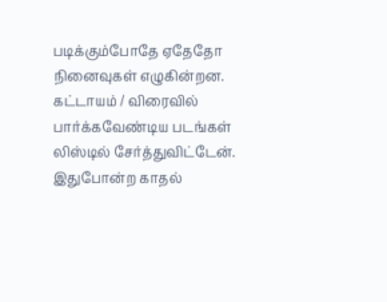படிக்கும்போதே ஏதேதோ நினைவுகள் எழுகின்றன. கட்டாயம் / விரைவில் பார்க்கவேண்டிய படங்கள் லிஸ்டில் சேர்த்துவிட்டேன். இதுபோன்ற காதல்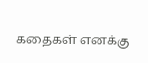கதைகள் எனக்கு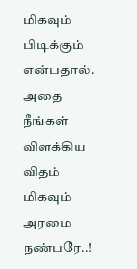மிகவும் பிடிக்கும் என்பதால். அதை நீங்கள் விளக்கிய விதம் மிகவும் அரமை நண்பரே..!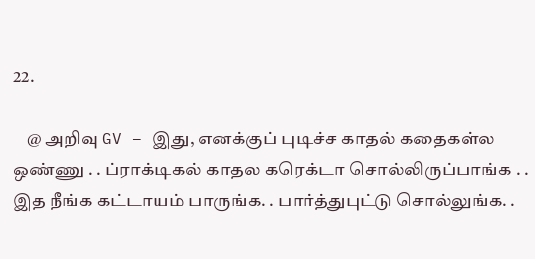22.

    @ அறிவு GV – இது, எனக்குப் புடிச்ச காதல் கதைகள்ல ஒண்ணு . . ப்ராக்டிகல் காதல கரெக்டா சொல்லிருப்பாங்க . . இத நீங்க கட்டாயம் பாருங்க. . பார்த்துபுட்டு சொல்லுங்க. .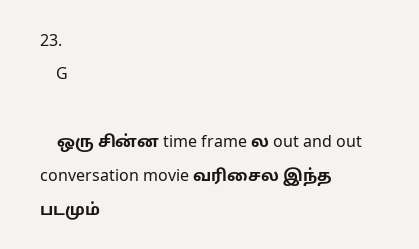23.
    G

    ஒரு சின்ன time frame ல out and out conversation movie வரிசைல இந்த படமும்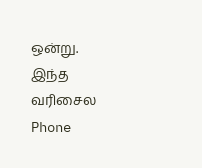ஒன்று. இந்த வரிசைல Phone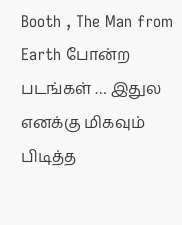Booth , The Man from Earth போன்ற படங்கள் … இதுல எனக்கு மிகவும் பிடித்த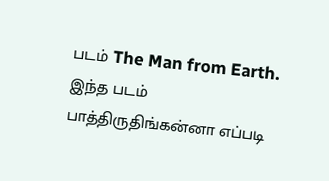படம் The Man from Earth. இந்த படம் பாத்திருதிங்கன்னா எப்படி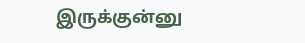இருக்குன்னு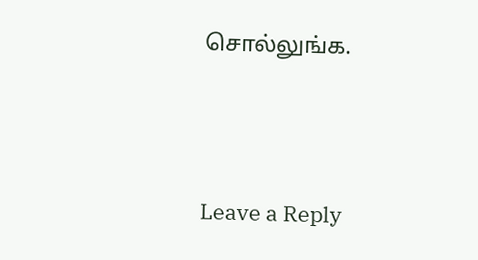சொல்லுங்க.





Leave a Reply